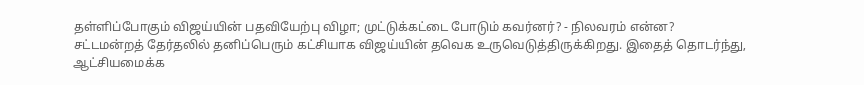தள்ளிப்போகும் விஜய்யின் பதவியேற்பு விழா; முட்டுக்கட்டை போடும் கவர்னர்? - நிலவரம் என்ன?
சட்டமன்றத் தேர்தலில் தனிப்பெரும் கட்சியாக விஜய்யின் தவெக உருவெடுத்திருக்கிறது. இதைத் தொடர்ந்து, ஆட்சியமைக்க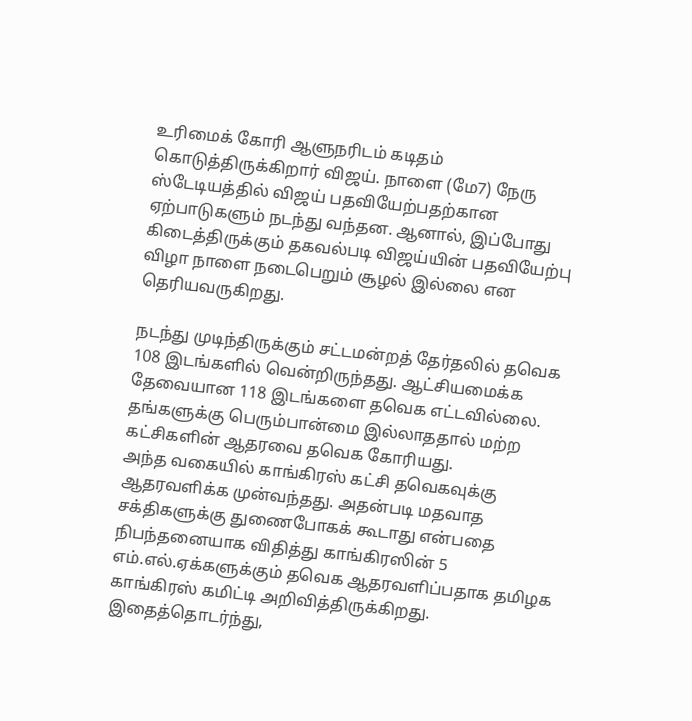உரிமைக் கோரி ஆளுநரிடம் கடிதம் கொடுத்திருக்கிறார் விஜய். நாளை (மே7) நேரு ஸ்டேடியத்தில் விஜய் பதவியேற்பதற்கான ஏற்பாடுகளும் நடந்து வந்தன. ஆனால், இப்போது கிடைத்திருக்கும் தகவல்படி விஜய்யின் பதவியேற்பு விழா நாளை நடைபெறும் சூழல் இல்லை என தெரியவருகிறது.

நடந்து முடிந்திருக்கும் சட்டமன்றத் தேர்தலில் தவெக 108 இடங்களில் வென்றிருந்தது. ஆட்சியமைக்க தேவையான 118 இடங்களை தவெக எட்டவில்லை. தங்களுக்கு பெரும்பான்மை இல்லாததால் மற்ற கட்சிகளின் ஆதரவை தவெக கோரியது.
அந்த வகையில் காங்கிரஸ் கட்சி தவெகவுக்கு ஆதரவளிக்க முன்வந்தது. அதன்படி மதவாத சக்திகளுக்கு துணைபோகக் கூடாது என்பதை நிபந்தனையாக விதித்து காங்கிரஸின் 5 எம்.எல்.ஏக்களுக்கும் தவெக ஆதரவளிப்பதாக தமிழக காங்கிரஸ் கமிட்டி அறிவித்திருக்கிறது. இதைத்தொடர்ந்து,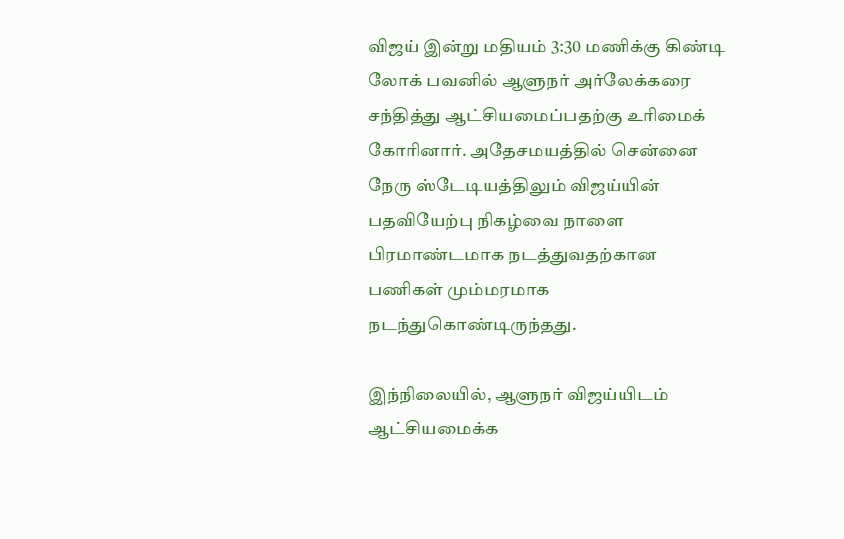விஜய் இன்று மதியம் 3:30 மணிக்கு கிண்டி லோக் பவனில் ஆளுநர் அர்லேக்கரை சந்தித்து ஆட்சியமைப்பதற்கு உரிமைக் கோரினார். அதேசமயத்தில் சென்னை நேரு ஸ்டேடியத்திலும் விஜய்யின் பதவியேற்பு நிகழ்வை நாளை பிரமாண்டமாக நடத்துவதற்கான பணிகள் மும்மரமாக நடந்துகொண்டிருந்தது.

இந்நிலையில், ஆளுநர் விஜய்யிடம் ஆட்சியமைக்க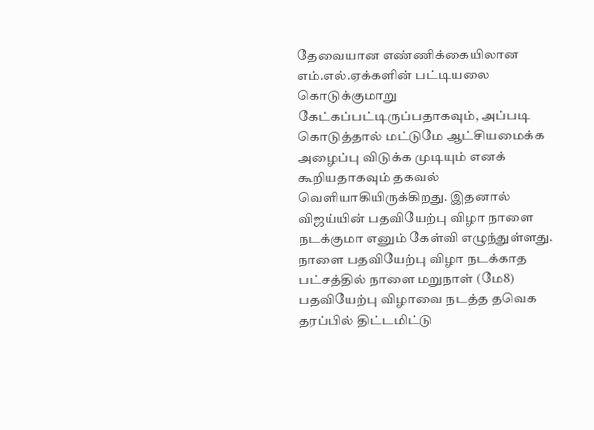தேவையான எண்ணிக்கையிலான எம்.எல்.ஏக்களின் பட்டியலை கொடுக்குமாறு கேட்கப்பட்டிருப்பதாகவும், அப்படி கொடுத்தால் மட்டுமே ஆட்சியமைக்க அழைப்பு விடுக்க முடியும் எனக் கூறியதாகவும் தகவல் வெளியாகியிருக்கிறது. இதனால் விஜய்யின் பதவியேற்பு விழா நாளை நடக்குமா எனும் கேள்வி எழுந்துள்ளது. நாளை பதவியேற்பு விழா நடக்காத பட்சத்தில் நாளை மறுநாள் (மே8) பதவியேற்பு விழாவை நடத்த தவெக தரப்பில் திட்டமிட்டு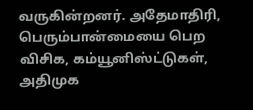வருகின்றனர். அதேமாதிரி, பெரும்பான்மையை பெற விசிக, கம்யூனிஸ்ட்டுகள், அதிமுக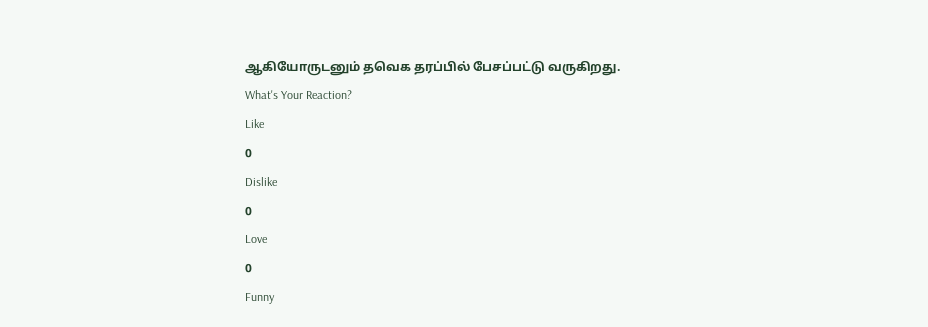ஆகியோருடனும் தவெக தரப்பில் பேசப்பட்டு வருகிறது.
What's Your Reaction?
Like
0
Dislike
0
Love
0
Funny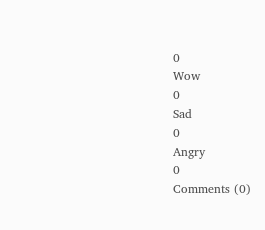0
Wow
0
Sad
0
Angry
0
Comments (0)